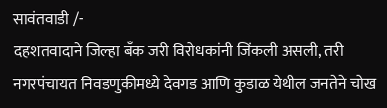सावंतवाडी /-
दहशतवादाने जिल्हा बँक जरी विरोधकांनी जिंकली असली, तरी नगरपंचायत निवडणुकीमध्ये देवगड आणि कुडाळ येथील जनतेने चोख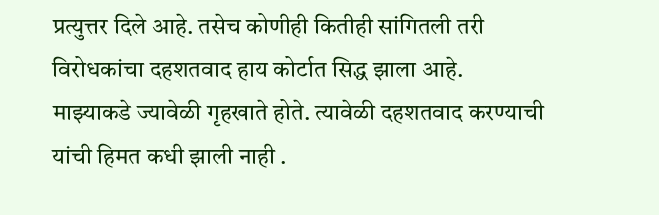प्रत्युत्तर दिले आहे. तसेच कोणीही कितीही सांगितली तरी विरोधकांचा दहशतवाद हाय कोर्टात सिद्ध झाला आहे. माझ्याकडे ज्यावेळी गृहखाते होते. त्यावेळी दहशतवाद करण्याची यांची हिमत कधी झाली नाही .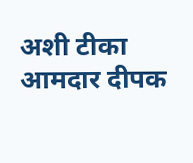अशी टीका आमदार दीपक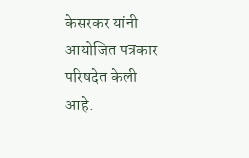केसरकर यांनी आयोजित पत्रकार परिषदेत केली आहे.